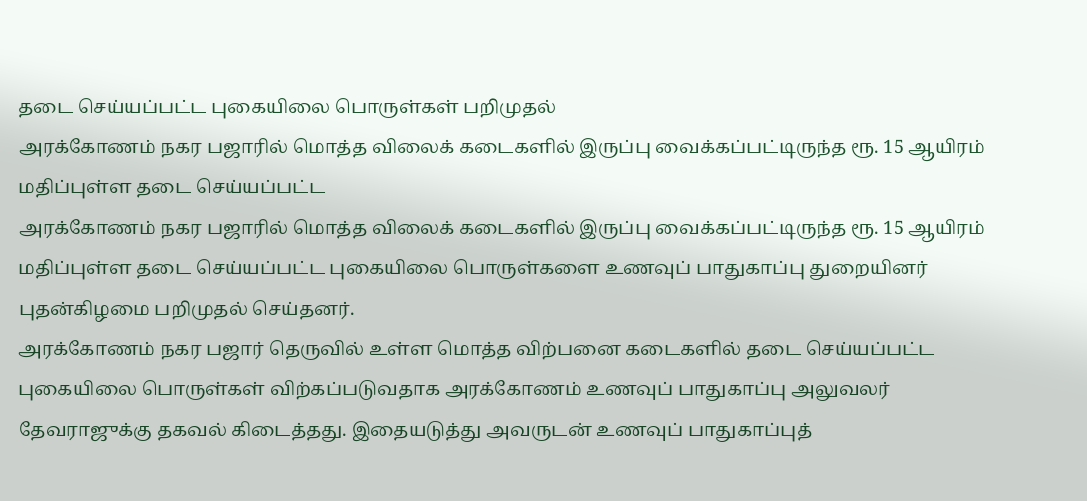தடை செய்யப்பட்ட புகையிலை பொருள்கள் பறிமுதல்
அரக்கோணம் நகர பஜாரில் மொத்த விலைக் கடைகளில் இருப்பு வைக்கப்பட்டிருந்த ரூ. 15 ஆயிரம் மதிப்புள்ள தடை செய்யப்பட்ட
அரக்கோணம் நகர பஜாரில் மொத்த விலைக் கடைகளில் இருப்பு வைக்கப்பட்டிருந்த ரூ. 15 ஆயிரம் மதிப்புள்ள தடை செய்யப்பட்ட புகையிலை பொருள்களை உணவுப் பாதுகாப்பு துறையினர் புதன்கிழமை பறிமுதல் செய்தனர்.
அரக்கோணம் நகர பஜார் தெருவில் உள்ள மொத்த விற்பனை கடைகளில் தடை செய்யப்பட்ட புகையிலை பொருள்கள் விற்கப்படுவதாக அரக்கோணம் உணவுப் பாதுகாப்பு அலுவலர் தேவராஜுக்கு தகவல் கிடைத்தது. இதையடுத்து அவருடன் உணவுப் பாதுகாப்புத்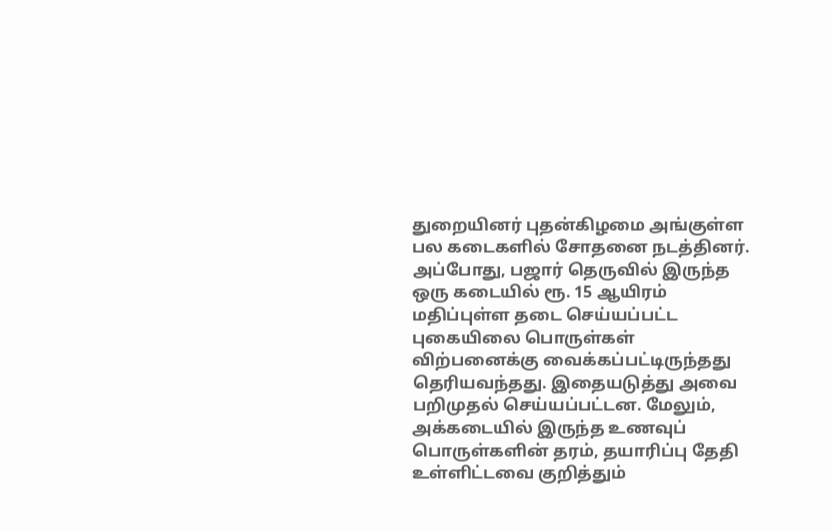துறையினர் புதன்கிழமை அங்குள்ள பல கடைகளில் சோதனை நடத்தினர்.
அப்போது, பஜார் தெருவில் இருந்த ஒரு கடையில் ரூ. 15 ஆயிரம் மதிப்புள்ள தடை செய்யப்பட்ட புகையிலை பொருள்கள் விற்பனைக்கு வைக்கப்பட்டிருந்தது தெரியவந்தது. இதையடுத்து அவை பறிமுதல் செய்யப்பட்டன. மேலும், அக்கடையில் இருந்த உணவுப் பொருள்களின் தரம், தயாரிப்பு தேதி உள்ளிட்டவை குறித்தும்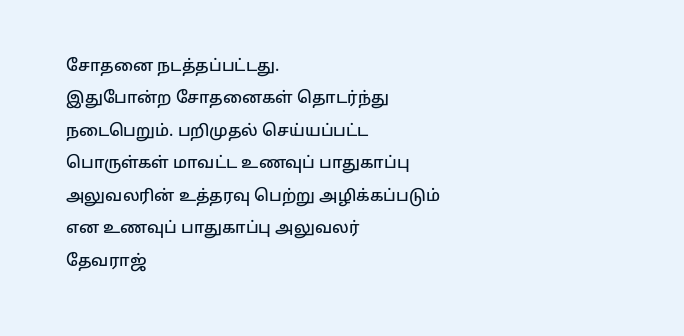சோதனை நடத்தப்பட்டது.
இதுபோன்ற சோதனைகள் தொடர்ந்து நடைபெறும். பறிமுதல் செய்யப்பட்ட பொருள்கள் மாவட்ட உணவுப் பாதுகாப்பு அலுவலரின் உத்தரவு பெற்று அழிக்கப்படும் என உணவுப் பாதுகாப்பு அலுவலர் தேவராஜ்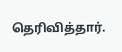தெரிவித்தார்.